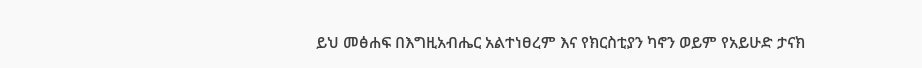ይህ መፅሐፍ በእግዚአብሔር አልተነፀረም እና የክርስቲያን ካኖን ወይም የአይሁድ ታናክ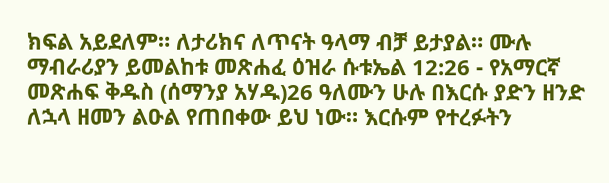ክፍል አይደለም። ለታሪክና ለጥናት ዓላማ ብቻ ይታያል። ሙሉ ማብራሪያን ይመልከቱ መጽሐፈ ዕዝራ ሱቱኤል 12:26 - የአማርኛ መጽሐፍ ቅዱስ (ሰማንያ አሃዱ)26 ዓለሙን ሁሉ በእርሱ ያድን ዘንድ ለኋላ ዘመን ልዑል የጠበቀው ይህ ነው። እርሱም የተረፉትን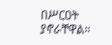በሥርዐት ያኖራቸዋል።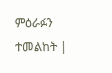ምዕራፉን ተመልከት |